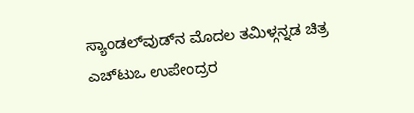ಸ್ಯಾಂಡಲ್‌ವುಡ್‌ನ ಮೊದಲ ತಮಿಳ್ಗನ್ನಡ ಚಿತ್ರ ಎಚ್‌ಟುಒ ಉಪೇಂದ್ರರ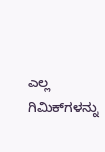ಎಲ್ಲ ಗಿಮಿಕ್‌ಗಳನ್ನು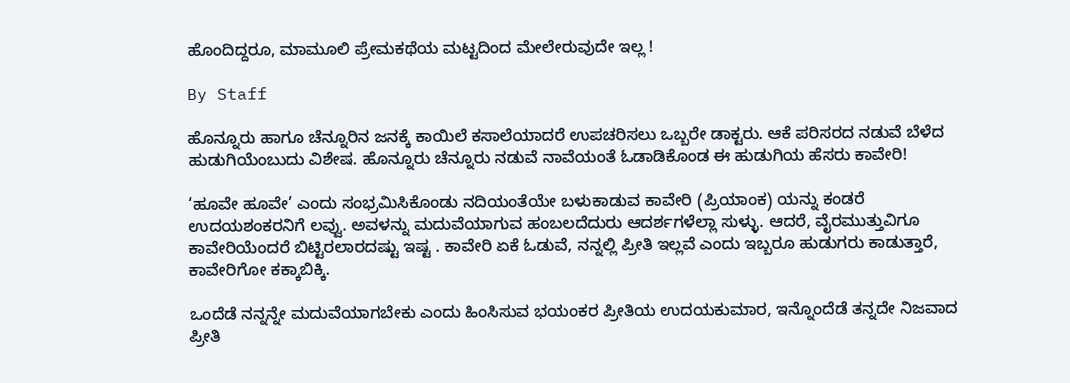ಹೊಂದಿದ್ದರೂ, ಮಾಮೂಲಿ ಪ್ರೇಮಕಥೆಯ ಮಟ್ಟದಿಂದ ಮೇಲೇರುವುದೇ ಇಲ್ಲ !

By Staff

ಹೊನ್ನೂರು ಹಾಗೂ ಚೆನ್ನೂರಿನ ಜನಕ್ಕೆ ಕಾಯಿಲೆ ಕಸಾಲೆಯಾದರೆ ಉಪಚರಿಸಲು ಒಬ್ಬರೇ ಡಾಕ್ಟರು. ಆಕೆ ಪರಿಸರದ ನಡುವೆ ಬೆಳೆದ ಹುಡುಗಿಯೆಂಬುದು ವಿಶೇಷ. ಹೊನ್ನೂರು ಚೆನ್ನೂರು ನಡುವೆ ನಾವೆಯಂತೆ ಓಡಾಡಿಕೊಂಡ ಈ ಹುಡುಗಿಯ ಹೆಸರು ಕಾವೇರಿ!

‘ಹೂವೇ ಹೂವೇ’ ಎಂದು ಸಂಭ್ರಮಿಸಿಕೊಂಡು ನದಿಯಂತೆಯೇ ಬಳುಕಾಡುವ ಕಾವೇರಿ (ಪ್ರಿಯಾಂಕ) ಯನ್ನು ಕಂಡರೆ ಉದಯಶಂಕರನಿಗೆ ಲವ್ವು. ಅವಳನ್ನು ಮದುವೆಯಾಗುವ ಹಂಬಲದೆದುರು ಆದರ್ಶಗಳೆಲ್ಲಾ ಸುಳ್ಳು. ಆದರೆ, ವೈರಮುತ್ತುವಿಗೂ ಕಾವೇರಿಯೆಂದರೆ ಬಿಟ್ಟಿರಲಾರದಷ್ಟು ಇಷ್ಟ . ಕಾವೇರಿ ಏಕೆ ಓಡುವೆ, ನನ್ನಲ್ಲಿ ಪ್ರೀತಿ ಇಲ್ಲವೆ ಎಂದು ಇಬ್ಬರೂ ಹುಡುಗರು ಕಾಡುತ್ತಾರೆ, ಕಾವೇರಿಗೋ ಕಕ್ಕಾಬಿಕ್ಕಿ.

ಒಂದೆಡೆ ನನ್ನನ್ನೇ ಮದುವೆಯಾಗಬೇಕು ಎಂದು ಹಿಂಸಿಸುವ ಭಯಂಕರ ಪ್ರೀತಿಯ ಉದಯಕುಮಾರ, ಇನ್ನೊಂದೆಡೆ ತನ್ನದೇ ನಿಜವಾದ ಪ್ರೀತಿ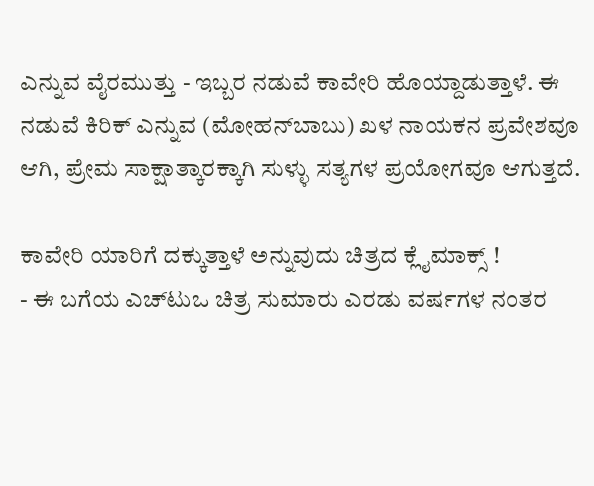ಎನ್ನುವ ವೈರಮುತ್ತು - ಇಬ್ಬರ ನಡುವೆ ಕಾವೇರಿ ಹೊಯ್ದಾಡುತ್ತಾಳೆ. ಈ ನಡುವೆ ಕಿರಿಕ್‌ ಎನ್ನುವ (ಮೋಹನ್‌ಬಾಬು) ಖಳ ನಾಯಕನ ಪ್ರವೇಶವೂ ಆಗಿ, ಪ್ರೇಮ ಸಾಕ್ಷಾತ್ಕಾರಕ್ಕಾಗಿ ಸುಳ್ಳು ಸತ್ಯಗಳ ಪ್ರಯೋಗವೂ ಆಗುತ್ತದೆ.

ಕಾವೇರಿ ಯಾರಿಗೆ ದಕ್ಕುತ್ತಾಳೆ ಅನ್ನುವುದು ಚಿತ್ರದ ಕ್ಲೈಮಾಕ್ಸ್‌ !
- ಈ ಬಗೆಯ ಎಚ್‌ಟುಒ ಚಿತ್ರ ಸುಮಾರು ಎರಡು ವರ್ಷಗಳ ನಂತರ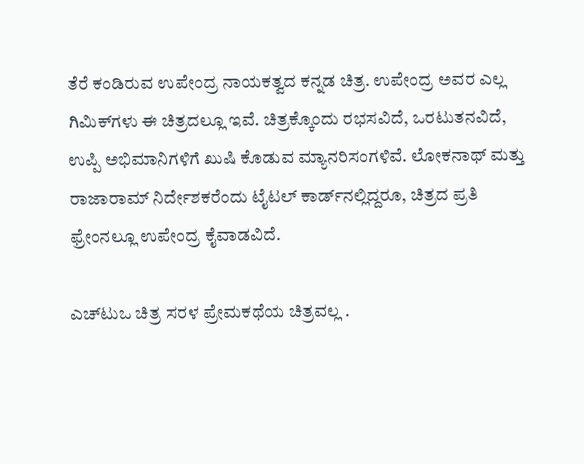ತೆರೆ ಕಂಡಿರುವ ಉಪೇಂದ್ರ ನಾಯಕತ್ವದ ಕನ್ನಡ ಚಿತ್ರ. ಉಪೇಂದ್ರ ಅವರ ಎಲ್ಲ ಗಿಮಿಕ್‌ಗಳು ಈ ಚಿತ್ರದಲ್ಲೂ ಇವೆ. ಚಿತ್ರಕ್ಕೊಂದು ರಭಸವಿದೆ, ಒರಟುತನವಿದೆ, ಉಪ್ಪಿ ಅಭಿಮಾನಿಗಳಿಗೆ ಖುಷಿ ಕೊಡುವ ಮ್ಯಾನರಿಸಂಗಳಿವೆ. ಲೋಕನಾಥ್‌ ಮತ್ತು ರಾಜಾರಾಮ್‌ ನಿರ್ದೇಶಕರೆಂದು ಟೈಟಲ್‌ ಕಾರ್ಡ್‌ನಲ್ಲಿದ್ದರೂ, ಚಿತ್ರದ ಪ್ರತಿ ಫ್ರೇಂನಲ್ಲೂ ಉಪೇಂದ್ರ ಕೈವಾಡವಿದೆ.

ಎಚ್‌ಟುಒ ಚಿತ್ರ ಸರಳ ಪ್ರೇಮಕಥೆಯ ಚಿತ್ರವಲ್ಲ .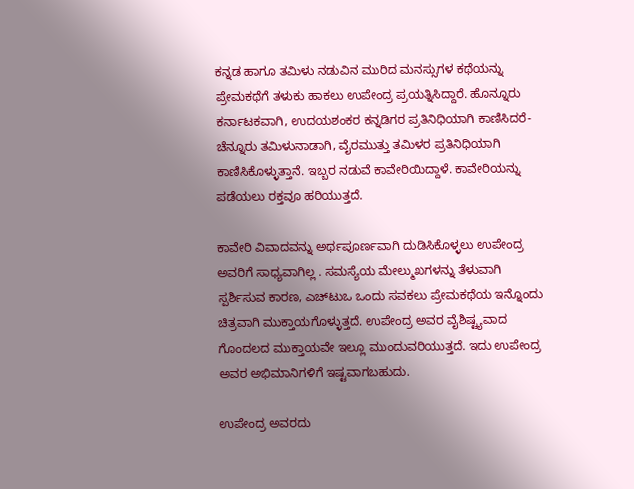ಕನ್ನಡ ಹಾಗೂ ತಮಿಳು ನಡುವಿನ ಮುರಿದ ಮನಸ್ಸುಗಳ ಕಥೆಯನ್ನು ಪ್ರೇಮಕಥೆಗೆ ತಳುಕು ಹಾಕಲು ಉಪೇಂದ್ರ ಪ್ರಯತ್ನಿಸಿದ್ದಾರೆ. ಹೊನ್ನೂರು ಕರ್ನಾಟಕವಾಗಿ, ಉದಯಶಂಕರ ಕನ್ನಡಿಗರ ಪ್ರತಿನಿಧಿಯಾಗಿ ಕಾಣಿಸಿದರೆ- ಚೆನ್ನೂರು ತಮಿಳುನಾಡಾಗಿ, ವೈರಮುತ್ತು ತಮಿಳರ ಪ್ರತಿನಿಧಿಯಾಗಿ ಕಾಣಿಸಿಕೊಳ್ಳುತ್ತಾನೆ. ಇಬ್ಬರ ನಡುವೆ ಕಾವೇರಿಯಿದ್ದಾಳೆ. ಕಾವೇರಿಯನ್ನು ಪಡೆಯಲು ರಕ್ತವೂ ಹರಿಯುತ್ತದೆ.

ಕಾವೇರಿ ವಿವಾದವನ್ನು ಅರ್ಥಪೂರ್ಣವಾಗಿ ದುಡಿಸಿಕೊಳ್ಳಲು ಉಪೇಂದ್ರ ಅವರಿಗೆ ಸಾಧ್ಯವಾಗಿಲ್ಲ . ಸಮಸ್ಯೆಯ ಮೇಲ್ಮುಖಗಳನ್ನು ತೆಳುವಾಗಿ ಸ್ಪರ್ಶಿಸುವ ಕಾರಣ, ಎಚ್‌ಟುಒ ಒಂದು ಸವಕಲು ಪ್ರೇಮಕಥೆಯ ಇನ್ನೊಂದು ಚಿತ್ರವಾಗಿ ಮುಕ್ತಾಯಗೊಳ್ಳುತ್ತದೆ. ಉಪೇಂದ್ರ ಅವರ ವೈಶಿಷ್ಟ್ಯವಾದ ಗೊಂದಲದ ಮುಕ್ತಾಯವೇ ಇಲ್ಲೂ ಮುಂದುವರಿಯುತ್ತದೆ. ಇದು ಉಪೇಂದ್ರ ಅವರ ಅಭಿಮಾನಿಗಳಿಗೆ ಇಷ್ಟವಾಗಬಹುದು.

ಉಪೇಂದ್ರ ಅವರದು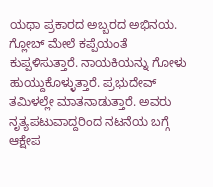ಯಥಾ ಪ್ರಕಾರದ ಅಬ್ಬರದ ಅಭಿನಯ. ಗ್ಲೋಬ್‌ ಮೇಲೆ ಕಪ್ಪೆಯಂತೆ ಕುಪ್ಪಳಿಸುತ್ತಾರೆ. ನಾಯಕಿಯನ್ನು ಗೋಳು ಹುಯ್ದುಕೊಳ್ಳುತ್ತಾರೆ. ಪ್ರಭುದೇವ್‌ ತಮಿಳಲ್ಲೇ ಮಾತನಾಡುತ್ತಾರೆ. ಅವರು ನೃತ್ಯಪಟುವಾದ್ದರಿಂದ ನಟನೆಯ ಬಗ್ಗೆ ಆಕ್ಷೇಪ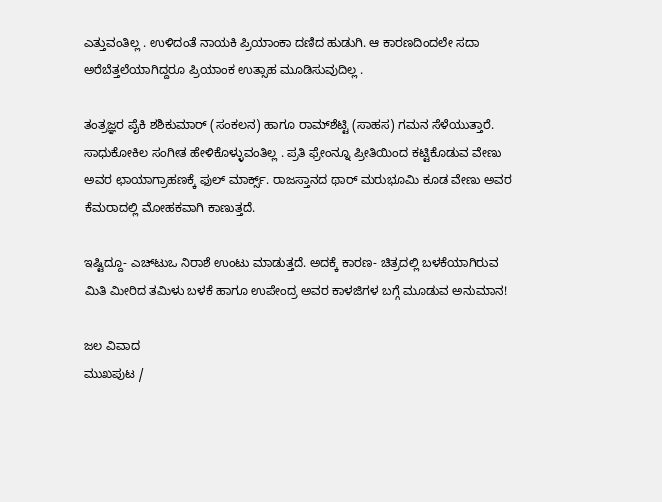ಎತ್ತುವಂತಿಲ್ಲ . ಉಳಿದಂತೆ ನಾಯಕಿ ಪ್ರಿಯಾಂಕಾ ದಣಿದ ಹುಡುಗಿ. ಆ ಕಾರಣದಿಂದಲೇ ಸದಾ ಅರೆಬೆತ್ತಲೆಯಾಗಿದ್ದರೂ ಪ್ರಿಯಾಂಕ ಉತ್ಸಾಹ ಮೂಡಿಸುವುದಿಲ್ಲ .

ತಂತ್ರಜ್ಞರ ಪೈಕಿ ಶಶಿಕುಮಾರ್‌ (ಸಂಕಲನ) ಹಾಗೂ ರಾಮ್‌ಶೆಟ್ಟಿ (ಸಾಹಸ) ಗಮನ ಸೆಳೆಯುತ್ತಾರೆ. ಸಾಧುಕೋಕಿಲ ಸಂಗೀತ ಹೇಳಿಕೊಳ್ಳುವಂತಿಲ್ಲ . ಪ್ರತಿ ಫ್ರೇಂನ್ನೂ ಪ್ರೀತಿಯಿಂದ ಕಟ್ಟಿಕೊಡುವ ವೇಣು ಅವರ ಛಾಯಾಗ್ರಾಹಣಕ್ಕೆ ಫುಲ್‌ ಮಾರ್ಕ್ಸ್‌. ರಾಜಸ್ತಾನದ ಥಾರ್‌ ಮರುಭೂಮಿ ಕೂಡ ವೇಣು ಅವರ ಕೆಮರಾದಲ್ಲಿ ಮೋಹಕವಾಗಿ ಕಾಣುತ್ತದೆ.

ಇಷ್ಟಿದ್ದೂ- ಎಚ್‌ಟುಒ ನಿರಾಶೆ ಉಂಟು ಮಾಡುತ್ತದೆ. ಅದಕ್ಕೆ ಕಾರಣ- ಚಿತ್ರದಲ್ಲಿ ಬಳಕೆಯಾಗಿರುವ ಮಿತಿ ಮೀರಿದ ತಮಿಳು ಬಳಕೆ ಹಾಗೂ ಉಪೇಂದ್ರ ಅವರ ಕಾಳಜಿಗಳ ಬಗ್ಗೆ ಮೂಡುವ ಅನುಮಾನ!

ಜಲ ವಿವಾದ
ಮುಖಪುಟ /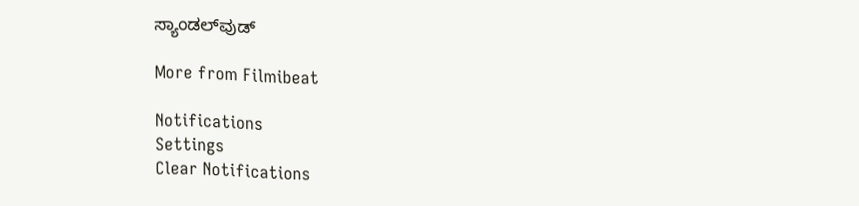ಸ್ಯಾಂಡಲ್‌ವುಡ್‌

More from Filmibeat

Notifications
Settings
Clear Notifications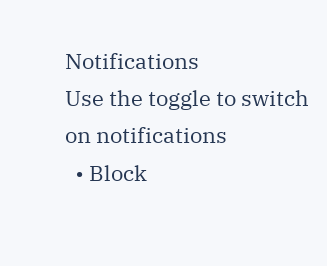Notifications
Use the toggle to switch on notifications
  • Block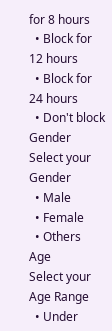for 8 hours
  • Block for 12 hours
  • Block for 24 hours
  • Don't block
Gender
Select your Gender
  • Male
  • Female
  • Others
Age
Select your Age Range
  • Under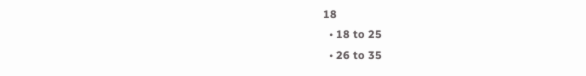18
  • 18 to 25
  • 26 to 35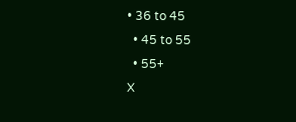• 36 to 45
  • 45 to 55
  • 55+
X